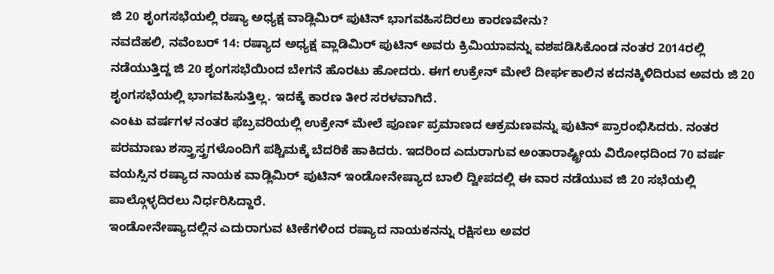ಜಿ 20 ಶೃಂಗಸಭೆಯಲ್ಲಿ ರಷ್ಯಾ ಅಧ್ಯಕ್ಷ ವಾಡ್ಲಿಮಿರ್ ಪುಟಿನ್ ಭಾಗವಹಿಸದಿರಲು ಕಾರಣವೇನು?
ನವದೆಹಲಿ, ನವೆಂಬರ್ 14: ರಷ್ಯಾದ ಅಧ್ಯಕ್ಷ ವ್ಲಾಡಿಮಿರ್ ಪುಟಿನ್ ಅವರು ಕ್ರಿಮಿಯಾವನ್ನು ವಶಪಡಿಸಿಕೊಂಡ ನಂತರ 2014ರಲ್ಲಿ ನಡೆಯುತ್ತಿದ್ದ ಜಿ 20 ಶೃಂಗಸಭೆಯಿಂದ ಬೇಗನೆ ಹೊರಟು ಹೋದರು. ಈಗ ಉಕ್ರೇನ್ ಮೇಲೆ ದೀರ್ಘಕಾಲಿನ ಕದನಕ್ಕಿಳಿದಿರುವ ಅವರು ಜಿ 20 ಶೃಂಗಸಭೆಯಲ್ಲಿ ಭಾಗವಹಿಸುತ್ತಿಲ್ಲ. ಇದಕ್ಕೆ ಕಾರಣ ತೀರ ಸರಳವಾಗಿದೆ.
ಎಂಟು ವರ್ಷಗಳ ನಂತರ ಫೆಬ್ರವರಿಯಲ್ಲಿ ಉಕ್ರೇನ್ ಮೇಲೆ ಪೂರ್ಣ ಪ್ರಮಾಣದ ಆಕ್ರಮಣವನ್ನು ಪುಟಿನ್ ಪ್ರಾರಂಭಿಸಿದರು. ನಂತರ ಪರಮಾಣು ಶಸ್ತ್ರಾಸ್ತ್ರಗಳೊಂದಿಗೆ ಪಶ್ಚಿಮಕ್ಕೆ ಬೆದರಿಕೆ ಹಾಕಿದರು. ಇದರಿಂದ ಎದುರಾಗುವ ಅಂತಾರಾಷ್ಟ್ರೀಯ ವಿರೋಧದಿಂದ 70 ವರ್ಷ ವಯಸ್ಸಿನ ರಷ್ಯಾದ ನಾಯಕ ವಾಡ್ಲಿಮಿರ್ ಪುಟಿನ್ ಇಂಡೋನೇಷ್ಯಾದ ಬಾಲಿ ದ್ವೀಪದಲ್ಲಿ ಈ ವಾರ ನಡೆಯುವ ಜಿ 20 ಸಭೆಯಲ್ಲಿ ಪಾಲ್ಗೊಳ್ಳದಿರಲು ನಿರ್ಧರಿಸಿದ್ದಾರೆ.
ಇಂಡೋನೇಷ್ಯಾದಲ್ಲಿನ ಎದುರಾಗುವ ಟೀಕೆಗಳಿಂದ ರಷ್ಯಾದ ನಾಯಕನನ್ನು ರಕ್ಷಿಸಲು ಅವರ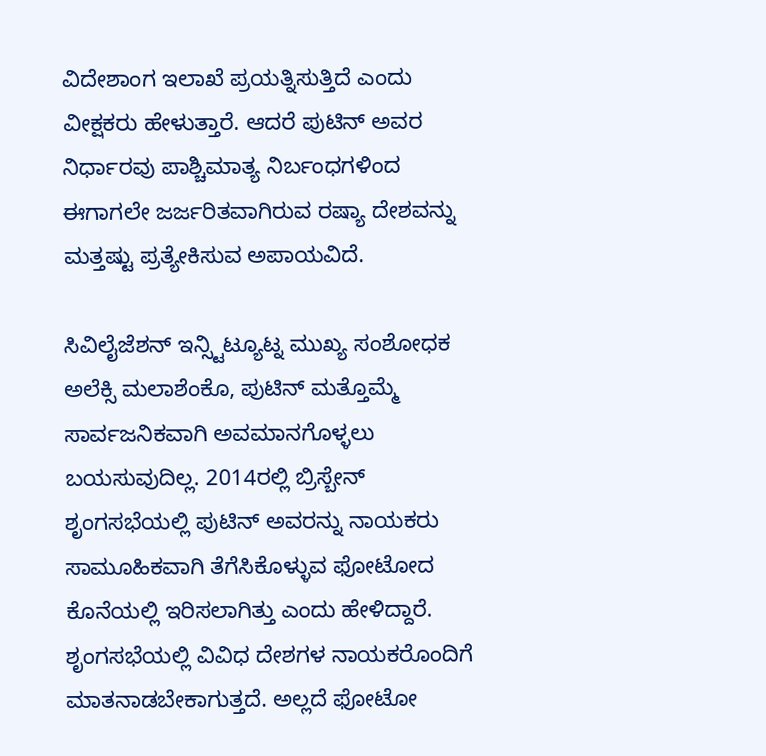ವಿದೇಶಾಂಗ ಇಲಾಖೆ ಪ್ರಯತ್ನಿಸುತ್ತಿದೆ ಎಂದು ವೀಕ್ಷಕರು ಹೇಳುತ್ತಾರೆ. ಆದರೆ ಪುಟಿನ್ ಅವರ ನಿರ್ಧಾರವು ಪಾಶ್ಚಿಮಾತ್ಯ ನಿರ್ಬಂಧಗಳಿಂದ ಈಗಾಗಲೇ ಜರ್ಜರಿತವಾಗಿರುವ ರಷ್ಯಾ ದೇಶವನ್ನು ಮತ್ತಷ್ಟು ಪ್ರತ್ಯೇಕಿಸುವ ಅಪಾಯವಿದೆ.

ಸಿವಿಲೈಜೆಶನ್ ಇನ್ಸ್ಟಿಟ್ಯೂಟ್ನ ಮುಖ್ಯ ಸಂಶೋಧಕ ಅಲೆಕ್ಸಿ ಮಲಾಶೆಂಕೊ, ಪುಟಿನ್ ಮತ್ತೊಮ್ಮೆ ಸಾರ್ವಜನಿಕವಾಗಿ ಅವಮಾನಗೊಳ್ಳಲು ಬಯಸುವುದಿಲ್ಲ. 2014ರಲ್ಲಿ ಬ್ರಿಸ್ಬೇನ್ ಶೃಂಗಸಭೆಯಲ್ಲಿ ಪುಟಿನ್ ಅವರನ್ನು ನಾಯಕರು ಸಾಮೂಹಿಕವಾಗಿ ತೆಗೆಸಿಕೊಳ್ಳುವ ಫೋಟೋದ ಕೊನೆಯಲ್ಲಿ ಇರಿಸಲಾಗಿತ್ತು ಎಂದು ಹೇಳಿದ್ದಾರೆ. ಶೃಂಗಸಭೆಯಲ್ಲಿ ವಿವಿಧ ದೇಶಗಳ ನಾಯಕರೊಂದಿಗೆ ಮಾತನಾಡಬೇಕಾಗುತ್ತದೆ. ಅಲ್ಲದೆ ಫೋಟೋ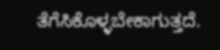ತೆಗೆಸಿಕೊಳ್ಳಬೇಕಾಗುತ್ತದೆ.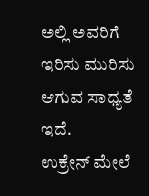ಅಲ್ಲಿ ಅವರಿಗೆ ಇರಿಸು ಮುರಿಸು ಆಗುವ ಸಾಧ್ಯತೆ ಇದೆ.
ಉಕ್ರೇನ್ ಮೇಲೆ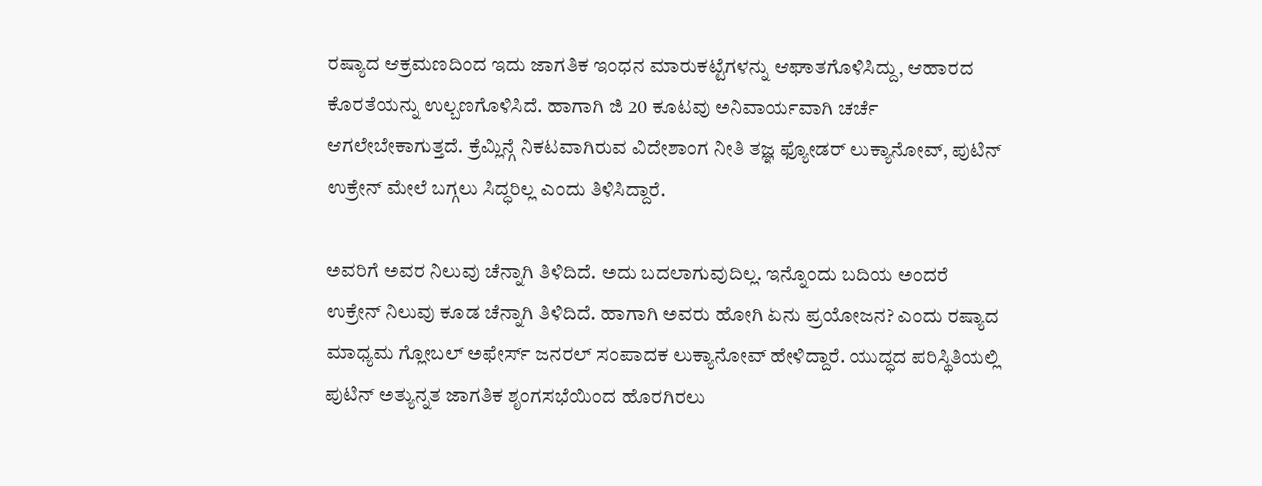ರಷ್ಯಾದ ಆಕ್ರಮಣದಿಂದ ಇದು ಜಾಗತಿಕ ಇಂಧನ ಮಾರುಕಟ್ಟೆಗಳನ್ನು ಆಘಾತಗೊಳಿಸಿದ್ದು, ಆಹಾರದ ಕೊರತೆಯನ್ನು ಉಲ್ಬಣಗೊಳಿಸಿದೆ. ಹಾಗಾಗಿ ಜಿ 20 ಕೂಟವು ಅನಿವಾರ್ಯವಾಗಿ ಚರ್ಚೆ ಆಗಲೇಬೇಕಾಗುತ್ತದೆ. ಕ್ರೆಮ್ಲಿನ್ಗೆ ನಿಕಟವಾಗಿರುವ ವಿದೇಶಾಂಗ ನೀತಿ ತಜ್ಞ ಫ್ಯೋಡರ್ ಲುಕ್ಯಾನೋವ್, ಪುಟಿನ್ ಉಕ್ರೇನ್ ಮೇಲೆ ಬಗ್ಗಲು ಸಿದ್ಧರಿಲ್ಲ ಎಂದು ತಿಳಿಸಿದ್ದಾರೆ.

ಅವರಿಗೆ ಅವರ ನಿಲುವು ಚೆನ್ನಾಗಿ ತಿಳಿದಿದೆ. ಅದು ಬದಲಾಗುವುದಿಲ್ಲ. ಇನ್ನೊಂದು ಬದಿಯ ಅಂದರೆ ಉಕ್ರೇನ್ ನಿಲುವು ಕೂಡ ಚೆನ್ನಾಗಿ ತಿಳಿದಿದೆ. ಹಾಗಾಗಿ ಅವರು ಹೋಗಿ ಏನು ಪ್ರಯೋಜನ? ಎಂದು ರಷ್ಯಾದ ಮಾಧ್ಯಮ ಗ್ಲೋಬಲ್ ಅಫೇರ್ಸ್ ಜನರಲ್ ಸಂಪಾದಕ ಲುಕ್ಯಾನೋವ್ ಹೇಳಿದ್ದಾರೆ. ಯುದ್ಧದ ಪರಿಸ್ಥಿತಿಯಲ್ಲಿ ಪುಟಿನ್ ಅತ್ಯುನ್ನತ ಜಾಗತಿಕ ಶೃಂಗಸಭೆಯಿಂದ ಹೊರಗಿರಲು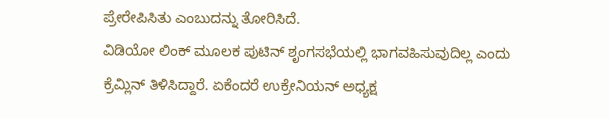ಪ್ರೇರೇಪಿಸಿತು ಎಂಬುದನ್ನು ತೋರಿಸಿದೆ.
ವಿಡಿಯೋ ಲಿಂಕ್ ಮೂಲಕ ಪುಟಿನ್ ಶೃಂಗಸಭೆಯಲ್ಲಿ ಭಾಗವಹಿಸುವುದಿಲ್ಲ ಎಂದು ಕ್ರೆಮ್ಲಿನ್ ತಿಳಿಸಿದ್ದಾರೆ. ಏಕೆಂದರೆ ಉಕ್ರೇನಿಯನ್ ಅಧ್ಯಕ್ಷ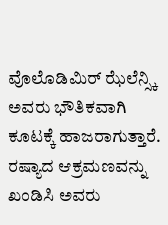ವೊಲೊಡಿಮಿರ್ ಝೆಲೆನ್ಸ್ಕಿ ಅವರು ಭೌತಿಕವಾಗಿ ಕೂಟಕ್ಕೆ ಹಾಜರಾಗುತ್ತಾರೆ. ರಷ್ಯಾದ ಆಕ್ರಮಣವನ್ನು ಖಂಡಿಸಿ ಅವರು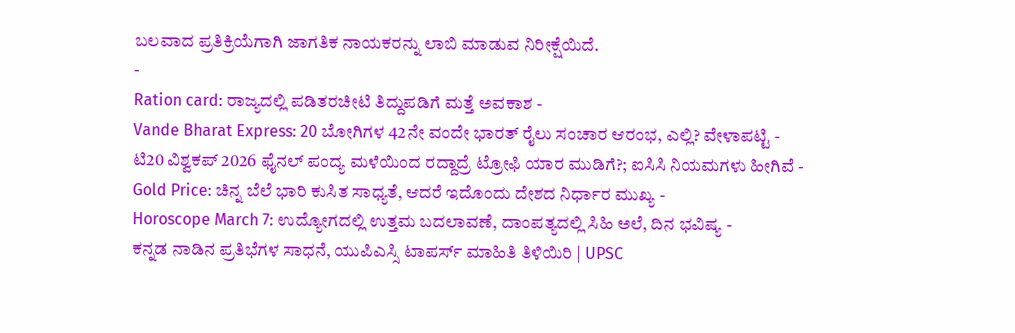ಬಲವಾದ ಪ್ರತಿಕ್ರಿಯೆಗಾಗಿ ಜಾಗತಿಕ ನಾಯಕರನ್ನು ಲಾಬಿ ಮಾಡುವ ನಿರೀಕ್ಷೆಯಿದೆ.
-
Ration card: ರಾಜ್ಯದಲ್ಲಿ ಪಡಿತರಚೀಟಿ ತಿದ್ದುಪಡಿಗೆ ಮತ್ತೆ ಅವಕಾಶ -
Vande Bharat Express: 20 ಬೋಗಿಗಳ 42ನೇ ವಂದೇ ಭಾರತ್ ರೈಲು ಸಂಚಾರ ಆರಂಭ, ಎಲ್ಲಿ? ವೇಳಾಪಟ್ಟಿ -
ಟಿ20 ವಿಶ್ವಕಪ್ 2026 ಫೈನಲ್ ಪಂದ್ಯ ಮಳೆಯಿಂದ ರದ್ದಾದ್ರೆ ಟ್ರೋಫಿ ಯಾರ ಮುಡಿಗೆ?; ಐಸಿಸಿ ನಿಯಮಗಳು ಹೀಗಿವೆ -
Gold Price: ಚಿನ್ನ ಬೆಲೆ ಭಾರಿ ಕುಸಿತ ಸಾಧ್ಯತೆ, ಆದರೆ ಇದೊಂದು ದೇಶದ ನಿರ್ಧಾರ ಮುಖ್ಯ -
Horoscope March 7: ಉದ್ಯೋಗದಲ್ಲಿ ಉತ್ತಮ ಬದಲಾವಣೆ, ದಾಂಪತ್ಯದಲ್ಲಿ ಸಿಹಿ ಅಲೆ, ದಿನ ಭವಿಷ್ಯ -
ಕನ್ನಡ ನಾಡಿನ ಪ್ರತಿಭೆಗಳ ಸಾಧನೆ, ಯುಪಿಎಸ್ಸಿ ಟಾಪರ್ಸ್ ಮಾಹಿತಿ ತಿಳಿಯಿರಿ | UPSC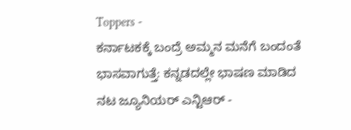Toppers -
ಕರ್ನಾಟಕಕ್ಕೆ ಬಂದ್ರೆ ಅಮ್ಮನ ಮನೆಗೆ ಬಂದಂತೆ ಭಾಸವಾಗುತ್ತೆ: ಕನ್ನಡದಲ್ಲೇ ಭಾಷಣ ಮಾಡಿದ ನಟ ಜ್ಯೂನಿಯರ್ ಎನ್ಟಿಆರ್ -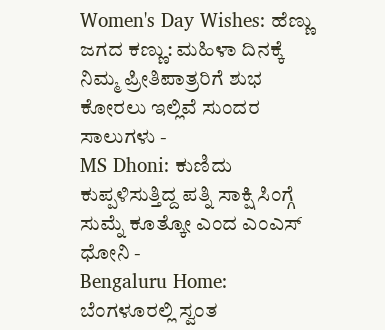Women's Day Wishes: ಹೆಣ್ಣು ಜಗದ ಕಣ್ಣು: ಮಹಿಳಾ ದಿನಕ್ಕೆ ನಿಮ್ಮ ಪ್ರೀತಿಪಾತ್ರರಿಗೆ ಶುಭ ಕೋರಲು ಇಲ್ಲಿವೆ ಸುಂದರ ಸಾಲುಗಳು -
MS Dhoni: ಕುಣಿದು ಕುಪ್ಪಳಿಸುತ್ತಿದ್ದ ಪತ್ನಿ ಸಾಕ್ಷಿ ಸಿಂಗ್ಗೆ ಸುಮ್ನೆ ಕೂತ್ಕೋ ಎಂದ ಎಂಎಸ್ ಧೋನಿ -
Bengaluru Home: ಬೆಂಗಳೂರಲ್ಲಿ ಸ್ವಂತ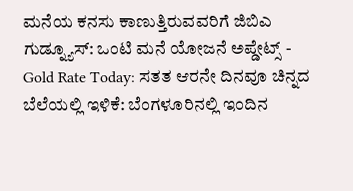ಮನೆಯ ಕನಸು ಕಾಣುತ್ತಿರುವವರಿಗೆ ಜಿಬಿಎ ಗುಡ್ನ್ಯೂಸ್: ಒಂಟಿ ಮನೆ ಯೋಜನೆ ಅಪ್ಡೇಟ್ಸ್ -
Gold Rate Today: ಸತತ ಆರನೇ ದಿನವೂ ಚಿನ್ನದ ಬೆಲೆಯಲ್ಲಿ ಇಳಿಕೆ: ಬೆಂಗಳೂರಿನಲ್ಲಿ ಇಂದಿನ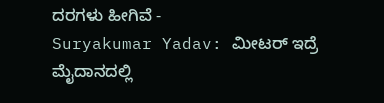ದರಗಳು ಹೀಗಿವೆ -
Suryakumar Yadav: ಮೀಟರ್ ಇದ್ರೆ ಮೈದಾನದಲ್ಲಿ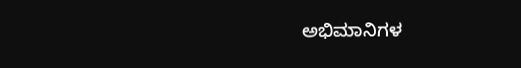ಅಭಿಮಾನಿಗಳ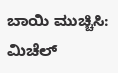ಬಾಯಿ ಮುಚ್ಚಿಸಿ: ಮಿಚೆಲ್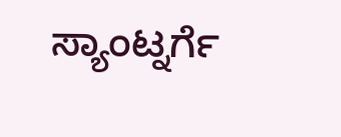ಸ್ಯಾಂಟ್ನರ್ಗೆ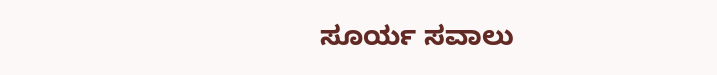ಸೂರ್ಯ ಸವಾಲು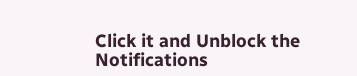Click it and Unblock the Notifications